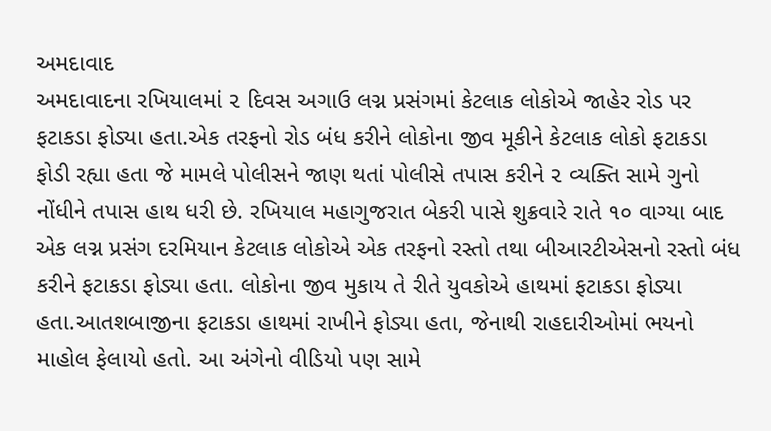અમદાવાદ
અમદાવાદના રખિયાલમાં ૨ દિવસ અગાઉ લગ્ન પ્રસંગમાં કેટલાક લોકોએ જાહેર રોડ પર ફટાકડા ફોડ્યા હતા.એક તરફનો રોડ બંધ કરીને લોકોના જીવ મૂકીને કેટલાક લોકો ફટાકડા ફોડી રહ્યા હતા જે મામલે પોલીસને જાણ થતાં પોલીસે તપાસ કરીને ૨ વ્યક્તિ સામે ગુનો નોંધીને તપાસ હાથ ધરી છે. રખિયાલ મહાગુજરાત બેકરી પાસે શુક્રવારે રાતે ૧૦ વાગ્યા બાદ એક લગ્ન પ્રસંગ દરમિયાન કેટલાક લોકોએ એક તરફનો રસ્તો તથા બીઆરટીએસનો રસ્તો બંધ કરીને ફટાકડા ફોડ્યા હતા. લોકોના જીવ મુકાય તે રીતે યુવકોએ હાથમાં ફટાકડા ફોડ્યા હતા.આતશબાજીના ફટાકડા હાથમાં રાખીને ફોડ્યા હતા, જેનાથી રાહદારીઓમાં ભયનો માહોલ ફેલાયો હતો. આ અંગેનો વીડિયો પણ સામે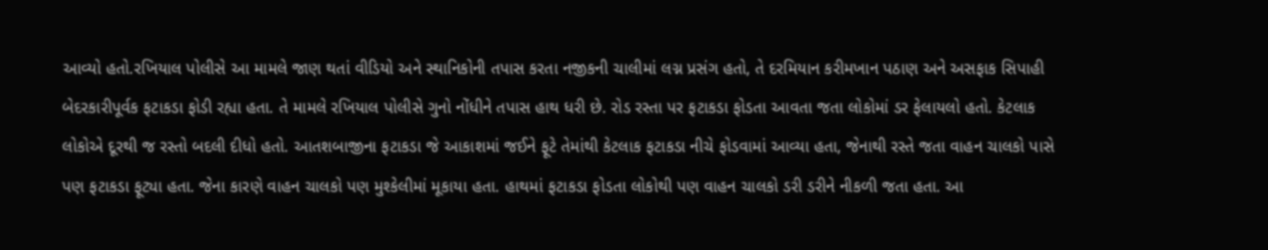આવ્યો હતો.રખિયાલ પોલીસે આ મામલે જાણ થતાં વીડિયો અને સ્થાનિકોની તપાસ કરતા નજીકની ચાલીમાં લગ્ન પ્રસંગ હતો, તે દરમિયાન કરીમખાન પઠાણ અને અસફાક સિપાહી બેદરકારીપૂર્વક ફટાકડા ફોડી રહ્યા હતા. તે મામલે રખિયાલ પોલીસે ગુનો નોંધીને તપાસ હાથ ધરી છે. રોડ રસ્તા પર ફટાકડા ફોડતા આવતા જતા લોકોમાં ડર ફેલાયલો હતો. કેટલાક લોકોએ દૂરથી જ રસ્તો બદલી દીધો હતો. આતશબાજીના ફટાકડા જે આકાશમાં જઈને ફૂટે તેમાંથી કેટલાક ફટાકડા નીચે ફોડવામાં આવ્યા હતા, જેનાથી રસ્તે જતા વાહન ચાલકો પાસે પણ ફટાકડા ફૂટ્યા હતા. જેના કારણે વાહન ચાલકો પણ મુશ્કેલીમાં મૂકાયા હતા. હાથમાં ફટાકડા ફોડતા લોકોથી પણ વાહન ચાલકો ડરી ડરીને નીકળી જતા હતા. આ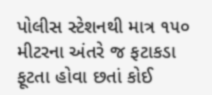પોલીસ સ્ટેશનથી માત્ર ૧૫૦ મીટરના અંતરે જ ફટાકડા ફૂટતા હોવા છતાં કોઈ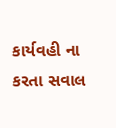કાર્યવહી ના કરતા સવાલ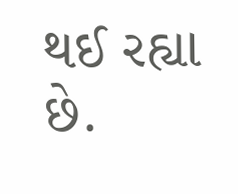થઈ રહ્યા છે.